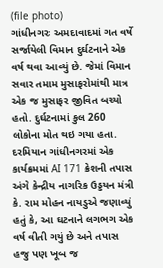(file photo)
ગાંધીનગરઃ અમદાવાદમાં ગત વર્ષે સર્જાયેલી વિમાન દુર્ઘટનાને એક વર્ષ થવા આવ્યું છે. જેમાં વિમાન સવાર તમામ મુસાફરોમાંથી માત્ર એક જ મુસાફર જીવિત બચ્યો હતો. દુર્ઘટનામાં કુલ 260 લોકોના મોત થઇ ગયા હતા. દરમિયાન ગાંધીનગરમાં એક કાર્યક્રમમાં AI 171 ક્રેશની તપાસ અંગે કેન્દ્રીય નાગરિક ઉડ્ડયન મંત્રી કે. રામ મોહન નાયડુએ જણાવ્યું હતું કે, આ ઘટનાને લગભગ એક વર્ષ વીતી ગયું છે અને તપાસ હજુ પણ ખૂબ જ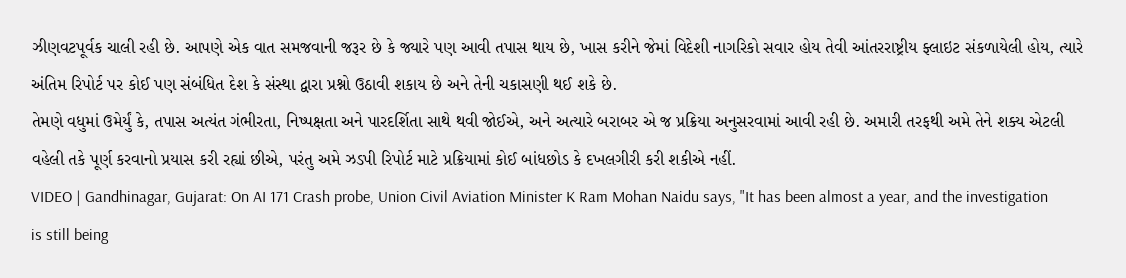ઝીણવટપૂર્વક ચાલી રહી છે. આપણે એક વાત સમજવાની જરૂર છે કે જ્યારે પણ આવી તપાસ થાય છે, ખાસ કરીને જેમાં વિદેશી નાગરિકો સવાર હોય તેવી આંતરરાષ્ટ્રીય ફ્લાઇટ સંકળાયેલી હોય, ત્યારે અંતિમ રિપોર્ટ પર કોઈ પણ સંબંધિત દેશ કે સંસ્થા દ્વારા પ્રશ્નો ઉઠાવી શકાય છે અને તેની ચકાસણી થઈ શકે છે.
તેમણે વધુમાં ઉમેર્યું કે, તપાસ અત્યંત ગંભીરતા, નિષ્પક્ષતા અને પારદર્શિતા સાથે થવી જોઈએ, અને અત્યારે બરાબર એ જ પ્રક્રિયા અનુસરવામાં આવી રહી છે. અમારી તરફથી અમે તેને શક્ય એટલી વહેલી તકે પૂર્ણ કરવાનો પ્રયાસ કરી રહ્યાં છીએ, પરંતુ અમે ઝડપી રિપોર્ટ માટે પ્રક્રિયામાં કોઈ બાંધછોડ કે દખલગીરી કરી શકીએ નહીં.
VIDEO | Gandhinagar, Gujarat: On AI 171 Crash probe, Union Civil Aviation Minister K Ram Mohan Naidu says, "It has been almost a year, and the investigation is still being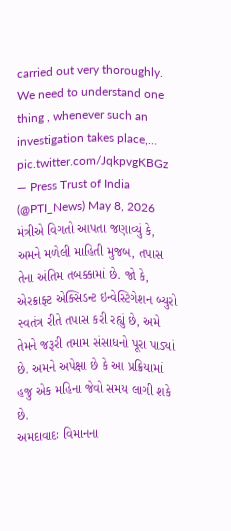carried out very thoroughly. We need to understand one thing , whenever such an investigation takes place,… pic.twitter.com/JqkpvgKBGz
— Press Trust of India (@PTI_News) May 8, 2026
મંત્રીએ વિગતો આપતા જણાવ્યું કે, અમને મળેલી માહિતી મુજબ, તપાસ તેના અંતિમ તબક્કામાં છે. જો કે, એરક્રાફ્ટ એક્સિડન્ટ ઇન્વેસ્ટિગેશન બ્યુરો સ્વતંત્ર રીતે તપાસ કરી રહ્યું છે, અમે તેમને જરૂરી તમામ સંસાધનો પૂરા પાડ્યાં છે. અમને અપેક્ષા છે કે આ પ્રક્રિયામાં હજુ એક મહિના જેવો સમય લાગી શકે છે.
અમદાવાદઃ વિમાનના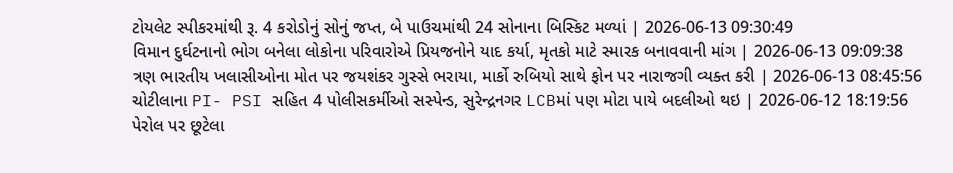ટોયલેટ સ્પીકરમાંથી રૂ. 4 કરોડોનું સોનું જપ્ત, બે પાઉચમાંથી 24 સોનાના બિસ્કિટ મળ્યાં | 2026-06-13 09:30:49
વિમાન દુર્ઘટનાનો ભોગ બનેલા લોકોના પરિવારોએ પ્રિયજનોને યાદ કર્યા, મૃતકો માટે સ્મારક બનાવવાની માંગ | 2026-06-13 09:09:38
ત્રણ ભારતીય ખલાસીઓના મોત પર જયશંકર ગુસ્સે ભરાયા, માર્કો રુબિયો સાથે ફોન પર નારાજગી વ્યક્ત કરી | 2026-06-13 08:45:56
ચોટીલાના PI- PSI સહિત 4 પોલીસકર્મીઓ સસ્પેન્ડ, સુરેન્દ્રનગર LCBમાં પણ મોટા પાયે બદલીઓ થઇ | 2026-06-12 18:19:56
પેરોલ પર છૂટેલા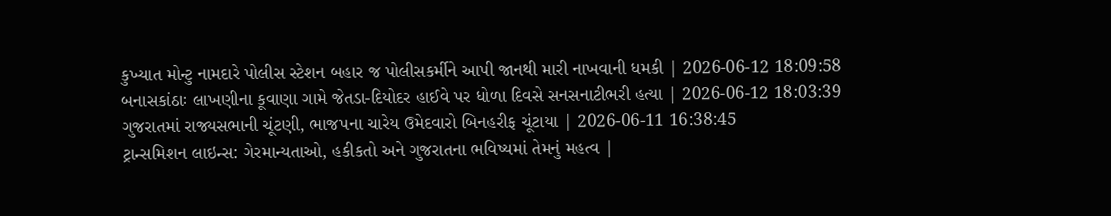કુખ્યાત મોન્ટુ નામદારે પોલીસ સ્ટેશન બહાર જ પોલીસકર્મીને આપી જાનથી મારી નાખવાની ધમકી | 2026-06-12 18:09:58
બનાસકાંઠાઃ લાખણીના કૂવાણા ગામે જેતડા-દિયોદર હાઈવે પર ધોળા દિવસે સનસનાટીભરી હત્યા | 2026-06-12 18:03:39
ગુજરાતમાં રાજ્યસભાની ચૂંટણી, ભાજપના ચારેય ઉમેદવારો બિનહરીફ ચૂંટાયા | 2026-06-11 16:38:45
ટ્રાન્સમિશન લાઇન્સ: ગેરમાન્યતાઓ, હકીકતો અને ગુજરાતના ભવિષ્યમાં તેમનું મહત્વ |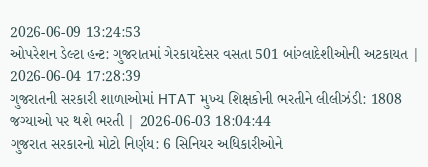2026-06-09 13:24:53
ઓપરેશન ડેલ્ટા હન્ટ: ગુજરાતમાં ગેરકાયદેસર વસતા 501 બાંગ્લાદેશીઓની અટકાયત | 2026-06-04 17:28:39
ગુજરાતની સરકારી શાળાઓમાં HTAT મુખ્ય શિક્ષકોની ભરતીને લીલીઝંડી: 1808 જગ્યાઓ પર થશે ભરતી | 2026-06-03 18:04:44
ગુજરાત સરકારનો મોટો નિર્ણય: 6 સિનિયર અધિકારીઓને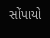સોંપાયો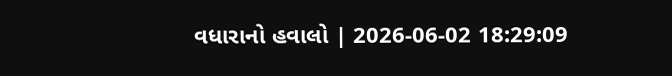વધારાનો હવાલો | 2026-06-02 18:29:09